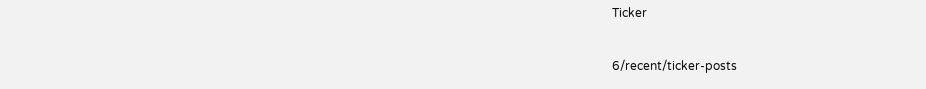Ticker

6/recent/ticker-posts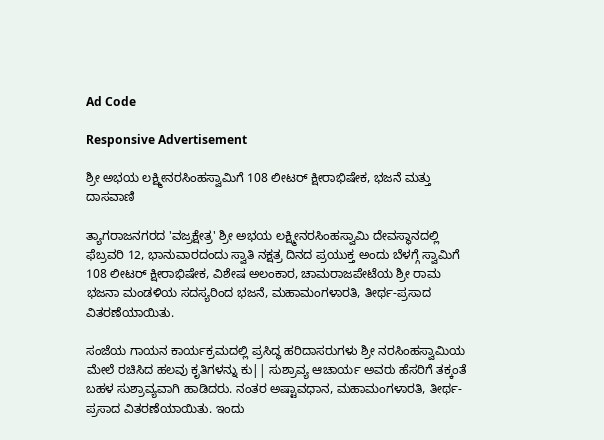Ad Code

Responsive Advertisement

ಶ್ರೀ ಅಭಯ ಲಕ್ಷ್ಮೀನರಸಿಂಹಸ್ವಾಮಿಗೆ 108 ಲೀಟರ್ ಕ್ಷೀರಾಭಿಷೇಕ, ಭಜನೆ ಮತ್ತು ದಾಸವಾಣಿ

ತ್ಯಾಗರಾಜನಗರದ 'ವಜ್ರಕ್ಷೇತ್ರ' ಶ್ರೀ ಅಭಯ ಲಕ್ಷ್ಮೀನರಸಿಂಹಸ್ವಾಮಿ ದೇವಸ್ಥಾನದಲ್ಲಿ ಫೆಬ್ರವರಿ 12, ಭಾನುವಾರದಂದು ಸ್ವಾತಿ ನಕ್ಷತ್ರ ದಿನದ ಪ್ರಯುಕ್ತ ಅಂದು ಬೆಳಗ್ಗೆ ಸ್ವಾಮಿಗೆ 108 ಲೀಟರ್ ಕ್ಷೀರಾಭಿಷೇಕ, ವಿಶೇಷ ಅಲಂಕಾರ, ಚಾಮರಾಜಪೇಟೆಯ ಶ್ರೀ ರಾಮ ಭಜನಾ ಮಂಡಳಿಯ ಸದಸ್ಯರಿಂದ ಭಜನೆ, ಮಹಾಮಂಗಳಾರತಿ, ತೀರ್ಥ-ಪ್ರಸಾದ ವಿತರಣೆಯಾಯಿತು.

ಸಂಜೆಯ ಗಾಯನ ಕಾರ್ಯಕ್ರಮದಲ್ಲಿ ಪ್ರಸಿದ್ಧ ಹರಿದಾಸರುಗಳು ಶ್ರೀ ನರಸಿಂಹಸ್ವಾಮಿಯ ಮೇಲೆ ರಚಿಸಿದ ಹಲವು ಕೃತಿಗಳನ್ನು ಕು|| ಸುಶ್ರಾವ್ಯ ಆಚಾರ್ಯ ಅವರು ಹೆಸರಿಗೆ ತಕ್ಕಂತೆ ಬಹಳ ಸುಶ್ರಾವ್ಯವಾಗಿ ಹಾಡಿದರು. ನಂತರ ಅಷ್ಟಾವಧಾನ, ಮಹಾಮಂಗಳಾರತಿ, ತೀರ್ಥ-ಪ್ರಸಾದ ವಿತರಣೆಯಾಯಿತು. ಇಂದು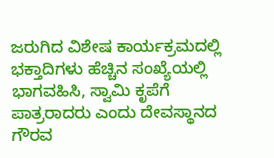ಜರುಗಿದ ವಿಶೇಷ ಕಾರ್ಯಕ್ರಮದಲ್ಲಿ ಭಕ್ತಾದಿಗಳು ಹೆಚ್ಚಿನ ಸಂಖ್ಯೆಯಲ್ಲಿ ಭಾಗವಹಿಸಿ, ಸ್ವಾಮಿ ಕೃಪೆಗೆ ಪಾತ್ರರಾದರು ಎಂದು ದೇವಸ್ಥಾನದ ಗೌರವ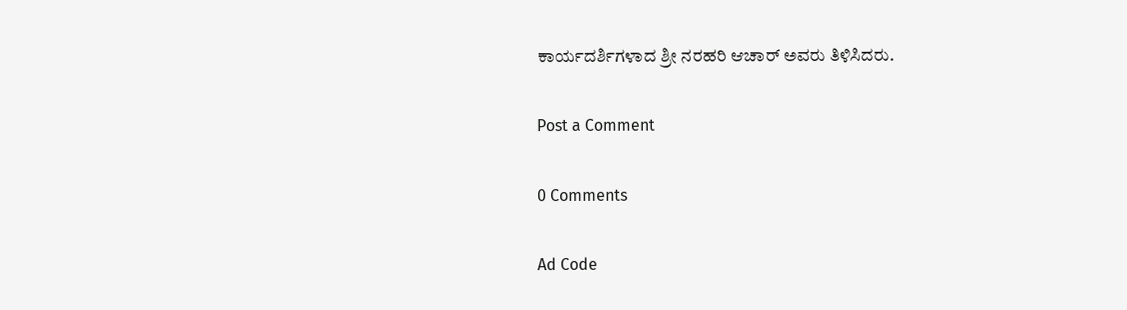ಕಾರ್ಯದರ್ಶಿಗಳಾದ ಶ್ರೀ ನರಹರಿ ಆಚಾರ್ ಅವರು ತಿಳಿಸಿದರು.

Post a Comment

0 Comments

Ad Code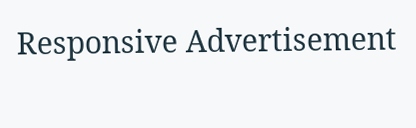Responsive Advertisement